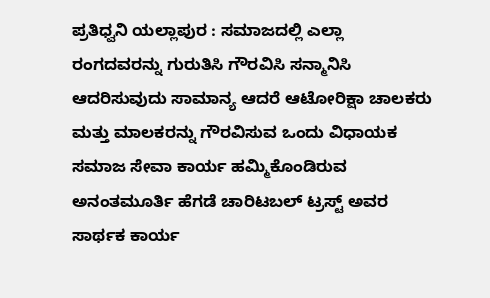ಪ್ರತಿಧ್ವನಿ ಯಲ್ಲಾಪುರ : ಸಮಾಜದಲ್ಲಿ ಎಲ್ಲಾ ರಂಗದವರನ್ನು ಗುರುತಿಸಿ ಗೌರವಿಸಿ ಸನ್ಮಾನಿಸಿ ಆದರಿಸುವುದು ಸಾಮಾನ್ಯ ಆದರೆ ಆಟೋರಿಕ್ಷಾ ಚಾಲಕರು ಮತ್ತು ಮಾಲಕರನ್ನು ಗೌರವಿಸುವ ಒಂದು ವಿಧಾಯಕ ಸಮಾಜ ಸೇವಾ ಕಾರ್ಯ ಹಮ್ಮಿಕೊಂಡಿರುವ ಅನಂತಮೂರ್ತಿ ಹೆಗಡೆ ಚಾರಿಟಬಲ್ ಟ್ರಸ್ಟ್ ಅವರ ಸಾರ್ಥಕ ಕಾರ್ಯ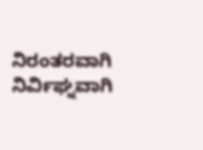ನಿರಂತರವಾಗಿ ನಿರ್ವಿಘ್ನವಾಗಿ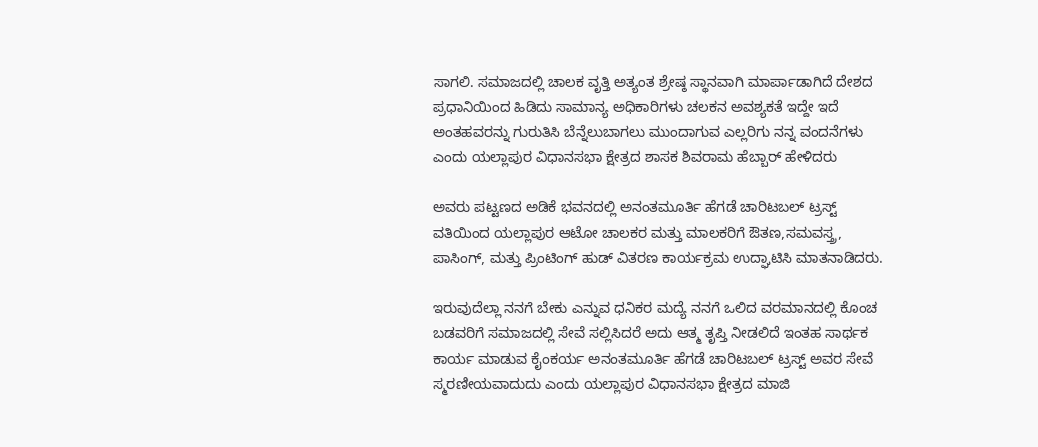ಸಾಗಲಿ. ಸಮಾಜದಲ್ಲಿ ಚಾಲಕ ವೃತ್ತಿ ಅತ್ಯಂತ ಶ್ರೇಷ್ಠ ಸ್ಥಾನವಾಗಿ ಮಾರ್ಪಾಡಾಗಿದೆ ದೇಶದ ಪ್ರಧಾನಿಯಿಂದ ಹಿಡಿದು ಸಾಮಾನ್ಯ ಅಧಿಕಾರಿಗಳು ಚಲಕನ ಅವಶ್ಯಕತೆ ಇದ್ದೇ ಇದೆ ಅಂತಹವರನ್ನು ಗುರುತಿಸಿ ಬೆನ್ನೆಲುಬಾಗಲು ಮುಂದಾಗುವ ಎಲ್ಲರಿಗು ನನ್ನ ವಂದನೆಗಳು ಎಂದು ಯಲ್ಲಾಪುರ ವಿಧಾನಸಭಾ ಕ್ಷೇತ್ರದ ಶಾಸಕ ಶಿವರಾಮ ಹೆಬ್ಬಾರ್ ಹೇಳಿದರು

ಅವರು ಪಟ್ಟಣದ ಅಡಿಕೆ ಭವನದಲ್ಲಿ ಅನಂತಮೂರ್ತಿ ಹೆಗಡೆ ಚಾರಿಟಬಲ್ ಟ್ರಸ್ಟ್ ವತಿಯಿಂದ ಯಲ್ಲಾಪುರ ಆಟೋ ಚಾಲಕರ ಮತ್ತು ಮಾಲಕರಿಗೆ ಔತಣ,ಸಮವಸ್ತ್ರ, ಪಾಸಿಂಗ್, ಮತ್ತು ಪ್ರಿಂಟಿಂಗ್ ಹುಡ್ ವಿತರಣ ಕಾರ್ಯಕ್ರಮ ಉದ್ಘಾಟಿಸಿ ಮಾತನಾಡಿದರು.

ಇರುವುದೆಲ್ಲಾ ನನಗೆ ಬೇಕು ಎನ್ನುವ ಧನಿಕರ ಮದ್ಯೆ ನನಗೆ ಒಲಿದ ವರಮಾನದಲ್ಲಿ ಕೊಂಚ ಬಡವರಿಗೆ ಸಮಾಜದಲ್ಲಿ ಸೇವೆ ಸಲ್ಲಿಸಿದರೆ ಅದು ಆತ್ಮ ತೃಪ್ತಿ ನೀಡಲಿದೆ ಇಂತಹ ಸಾರ್ಥಕ ಕಾರ್ಯ ಮಾಡುವ ಕೈಂಕರ್ಯ ಅನಂತಮೂರ್ತಿ ಹೆಗಡೆ ಚಾರಿಟಬಲ್ ಟ್ರಸ್ಟ್ ಅವರ ಸೇವೆ ಸ್ಮರಣೀಯವಾದುದು ಎಂದು ಯಲ್ಲಾಪುರ ವಿಧಾನಸಭಾ ಕ್ಷೇತ್ರದ ಮಾಜಿ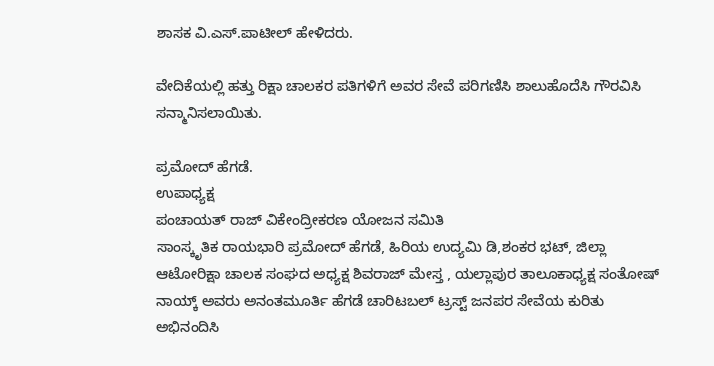ಶಾಸಕ ವಿ.ಎಸ್.ಪಾಟೀಲ್ ಹೇಳಿದರು.

ವೇದಿಕೆಯಲ್ಲಿ ಹತ್ತು ರಿಕ್ಷಾ ಚಾಲಕರ ಪತಿಗಳಿಗೆ ಅವರ ಸೇವೆ ಪರಿಗಣಿಸಿ ಶಾಲುಹೊದೆಸಿ ಗೌರವಿಸಿ ಸನ್ಮಾನಿಸಲಾಯಿತು.

ಪ್ರಮೋದ್ ಹೆಗಡೆ.
ಉಪಾಧ್ಯಕ್ಷ
ಪಂಚಾಯತ್ ರಾಜ್ ವಿಕೇಂದ್ರೀಕರಣ ಯೋಜನ ಸಮಿತಿ
ಸಾಂಸ್ಕೃತಿಕ ರಾಯಭಾರಿ ಪ್ರಮೋದ್ ಹೆಗಡೆ, ಹಿರಿಯ ಉದ್ಯಮಿ ಡಿ,ಶಂಕರ ಭಟ್, ಜಿಲ್ಲಾ ಆಟೋರಿಕ್ಷಾ ಚಾಲಕ ಸಂಘದ ಅಧ್ಯಕ್ಷ ಶಿವರಾಜ್ ಮೇಸ್ತ , ಯಲ್ಲಾಪುರ ತಾಲೂಕಾಧ್ಯಕ್ಷ ಸಂತೋಷ್ ನಾಯ್ಕ್ ಅವರು ಅನಂತಮೂರ್ತಿ ಹೆಗಡೆ ಚಾರಿಟಬಲ್ ಟ್ರಸ್ಟ್ ಜನಪರ ಸೇವೆಯ ಕುರಿತು ಅಭಿನಂದಿಸಿ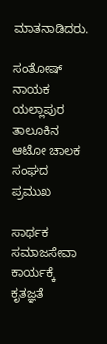ಮಾತನಾಡಿದರು.

ಸಂತೋಷ್ ನಾಯಕ
ಯಲ್ಲಾಪುರ ತಾಲೂಕಿನ ಆಟೋ ಚಾಲಕ ಸಂಘದ ಪ್ರಮುಖ

ಸಾರ್ಥಕ ಸಮಾಜಸೇವಾ ಕಾರ್ಯಕ್ಕೆ ಕೃತಜ್ಞತೆ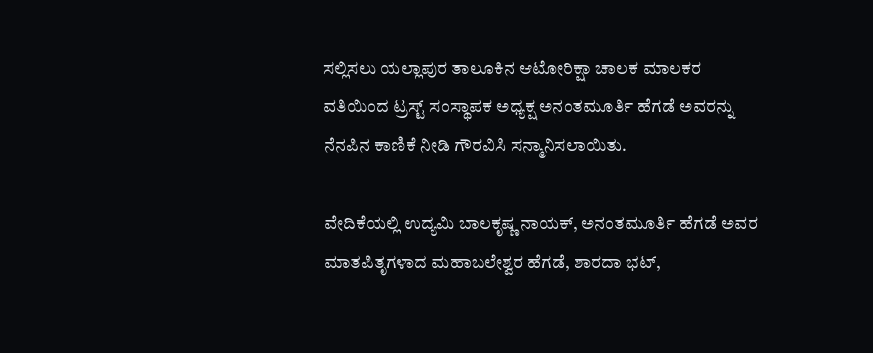ಸಲ್ಲಿಸಲು ಯಲ್ಲಾಪುರ ತಾಲೂಕಿನ ಆಟೋರಿಕ್ಷಾ ಚಾಲಕ ಮಾಲಕರ ವತಿಯಿಂದ ಟ್ರಸ್ಟ್ ಸಂಸ್ಥಾಪಕ ಅಧ್ಯಕ್ಷ ಅನಂತಮೂರ್ತಿ ಹೆಗಡೆ ಅವರನ್ನು ನೆನಪಿನ ಕಾಣಿಕೆ ನೀಡಿ ಗೌರವಿಸಿ ಸನ್ಮಾನಿಸಲಾಯಿತು.

ವೇದಿಕೆಯಲ್ಲಿ ಉದ್ಯಮಿ ಬಾಲಕೃಷ್ಣ ನಾಯಕ್, ಅನಂತಮೂರ್ತಿ ಹೆಗಡೆ ಅವರ ಮಾತಪಿತೃಗಳಾದ ಮಹಾಬಲೇಶ್ವರ ಹೆಗಡೆ, ಶಾರದಾ ಭಟ್,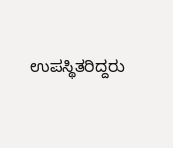ಉಪಸ್ಥಿತರಿದ್ದರು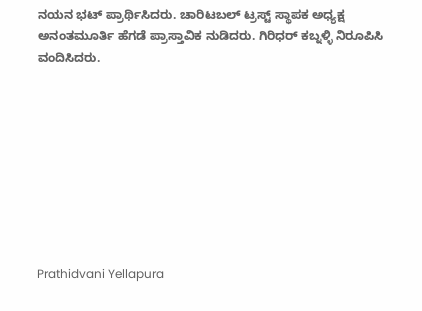ನಯನ ಭಟ್ ಪ್ರಾರ್ಥಿಸಿದರು. ಚಾರಿಟಬಲ್ ಟ್ರಸ್ಟ್ ಸ್ಥಾಪಕ ಅಧ್ಯಕ್ಷ ಅನಂತಮೂರ್ತಿ ಹೆಗಡೆ ಪ್ರಾಸ್ತಾವಿಕ ನುಡಿದರು. ಗಿರಿಧರ್ ಕಬ್ನಳ್ಳಿ ನಿರೂಪಿಸಿ ವಂದಿಸಿದರು.









Prathidvani Yellapura